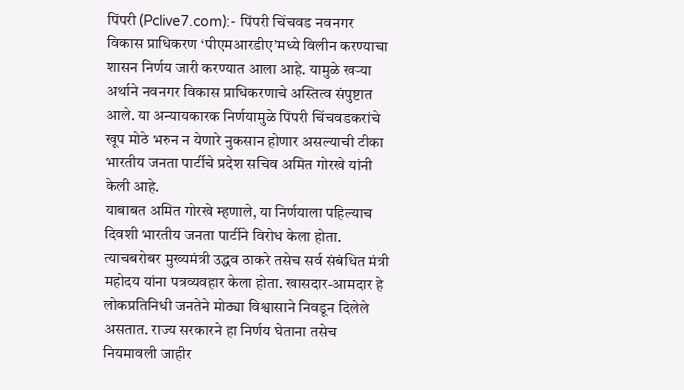पिंपरी (Pclive7.com):- पिंपरी चिंचवड नवनगर विकास प्राधिकरण ‘पीएमआरडीए’मध्ये विलीन करण्याचा शासन निर्णय जारी करण्यात आला आहे. यामुळे खऱ्या अर्थाने नवनगर विकास प्राधिकरणाचे अस्तित्व संपुष्टात आले. या अन्यायकारक निर्णयामुळे पिंपरी चिंचवडकरांचे खूप मोठे भरुन न येणारे नुकसान होणार असल्याची टीका भारतीय जनता पार्टीचे प्रदेश सचिव अमित गोरखे यांनी केली आहे.
याबाबत अमित गोरखे म्हणाले, या निर्णयाला पहिल्याच दिवशी भारतीय जनता पार्टीने विरोध केला होता. त्याचबरोबर मुख्यमंत्री उद्धव ठाकरे तसेच सर्व संबंधित मंत्री महोदय यांना पत्रव्यवहार केला होता. खासदार-आमदार हे लोकप्रतिनिधी जनतेने मोठ्या विश्वासाने निवडून दिलेले असतात. राज्य सरकारने हा निर्णय घेताना तसेच नियमावली जाहीर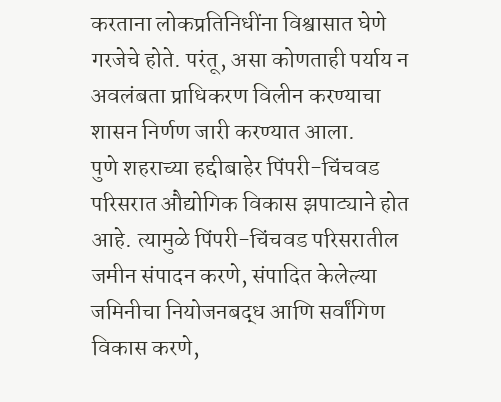करताना लोकप्रतिनिधींना विश्वासात घेणे गरजेचे होते. परंतू, असा कोणताही पर्याय न अवलंबता प्राधिकरण विलीन करण्याचा शासन निर्णण जारी करण्यात आला.
पुणे शहराच्या हद्दीबाहेर पिंपरी-चिंचवड परिसरात औद्योगिक विकास झपाट्याने होत आहे. त्यामुळे पिंपरी-चिंचवड परिसरातील जमीन संपादन करणे, संपादित केलेल्या जमिनीचा नियोजनबद्ध आणि सर्वांगिण विकास करणे,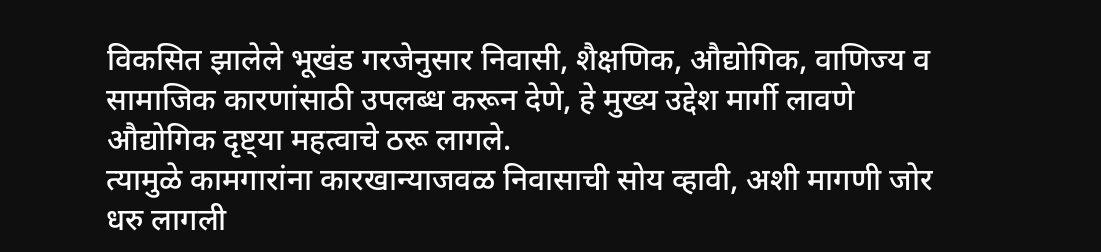विकसित झालेले भूखंड गरजेनुसार निवासी, शैक्षणिक, औद्योगिक, वाणिज्य व सामाजिक कारणांसाठी उपलब्ध करून देणे, हे मुख्य उद्देश मार्गी लावणे औद्योगिक दृष्ट्या महत्वाचे ठरू लागले.
त्यामुळे कामगारांना कारखान्याजवळ निवासाची सोय व्हावी, अशी मागणी जोर धरु लागली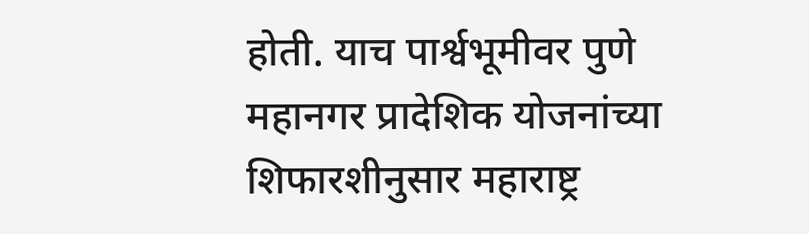होती. याच पार्श्वभूमीवर पुणे महानगर प्रादेशिक योजनांच्या शिफारशीनुसार महाराष्ट्र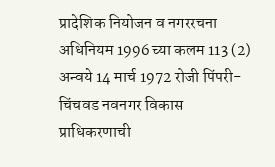प्रादेशिक नियोजन व नगररचना अधिनियम 1996 च्या कलम 113 (2) अन्वये 14 मार्च 1972 रोजी पिंपरी-चिंचवड नवनगर विकास प्राधिकरणाची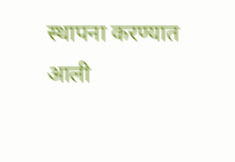स्थापना करण्यात आली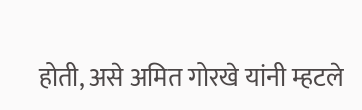होती, असे अमित गोरखे यांनी म्हटले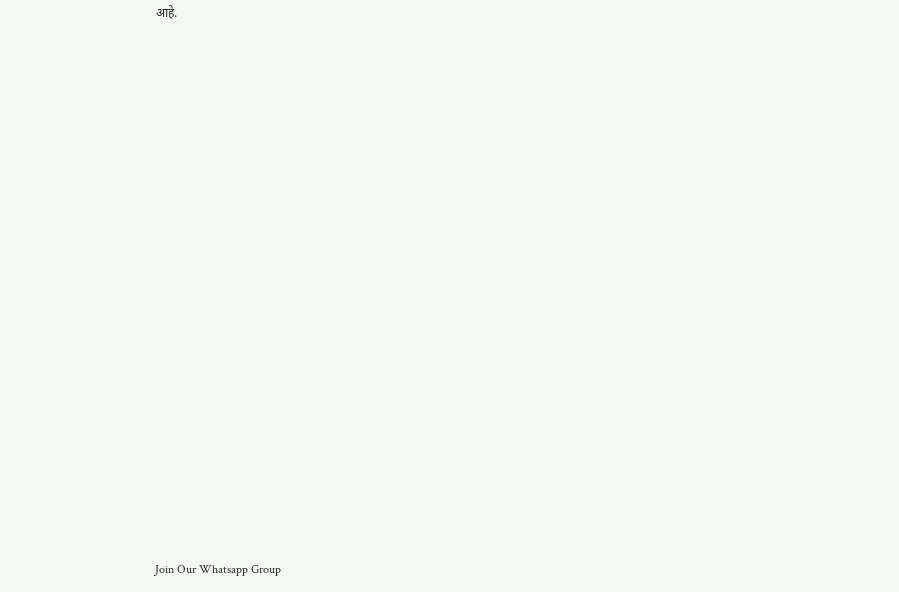आहे.






















Join Our Whatsapp Group